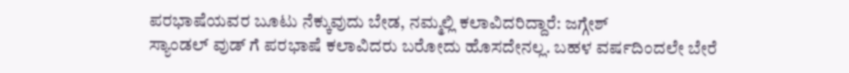ಪರಭಾಷೆಯವರ ಬೂಟು ನೆಕ್ಕುವುದು ಬೇಡ, ನಮ್ಮಲ್ಲಿ ಕಲಾವಿದರಿದ್ದಾರೆ: ಜಗ್ಗೇಶ್
ಸ್ಯಾಂಡಲ್ ವುಡ್ ಗೆ ಪರಭಾಷೆ ಕಲಾವಿದರು ಬರೋದು ಹೊಸದೇನಲ್ಲ. ಬಹಳ ವರ್ಷದಿಂದಲೇ ಬೇರೆ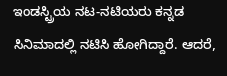ಇಂಡಸ್ಟ್ರಿಯ ನಟ-ನಟಿಯರು ಕನ್ನಡ ಸಿನಿಮಾದಲ್ಲಿ ನಟಿಸಿ ಹೋಗಿದ್ದಾರೆ. ಆದರೆ,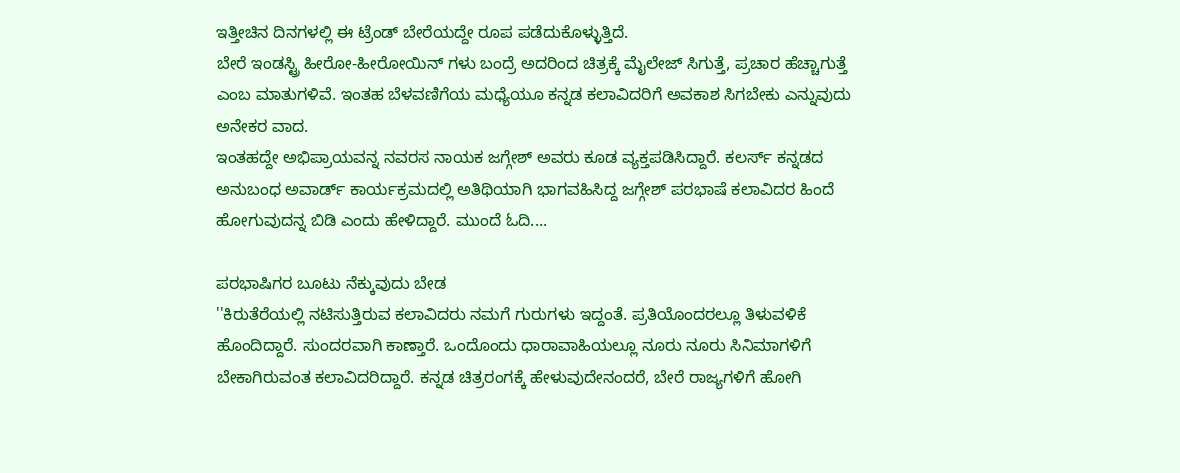ಇತ್ತೀಚಿನ ದಿನಗಳಲ್ಲಿ ಈ ಟ್ರೆಂಡ್ ಬೇರೆಯದ್ದೇ ರೂಪ ಪಡೆದುಕೊಳ್ಳುತ್ತಿದೆ.
ಬೇರೆ ಇಂಡಸ್ಟ್ರಿ ಹೀರೋ-ಹೀರೋಯಿನ್ ಗಳು ಬಂದ್ರೆ ಅದರಿಂದ ಚಿತ್ರಕ್ಕೆ ಮೈಲೇಜ್ ಸಿಗುತ್ತೆ, ಪ್ರಚಾರ ಹೆಚ್ಚಾಗುತ್ತೆ ಎಂಬ ಮಾತುಗಳಿವೆ. ಇಂತಹ ಬೆಳವಣಿಗೆಯ ಮಧ್ಯೆಯೂ ಕನ್ನಡ ಕಲಾವಿದರಿಗೆ ಅವಕಾಶ ಸಿಗಬೇಕು ಎನ್ನುವುದು ಅನೇಕರ ವಾದ.
ಇಂತಹದ್ದೇ ಅಭಿಪ್ರಾಯವನ್ನ ನವರಸ ನಾಯಕ ಜಗ್ಗೇಶ್ ಅವರು ಕೂಡ ವ್ಯಕ್ತಪಡಿಸಿದ್ದಾರೆ. ಕಲರ್ಸ್ ಕನ್ನಡದ ಅನುಬಂಧ ಅವಾರ್ಡ್ ಕಾರ್ಯಕ್ರಮದಲ್ಲಿ ಅತಿಥಿಯಾಗಿ ಭಾಗವಹಿಸಿದ್ದ ಜಗ್ಗೇಶ್ ಪರಭಾಷೆ ಕಲಾವಿದರ ಹಿಂದೆ ಹೋಗುವುದನ್ನ ಬಿಡಿ ಎಂದು ಹೇಳಿದ್ದಾರೆ. ಮುಂದೆ ಓದಿ....

ಪರಭಾಷಿಗರ ಬೂಟು ನೆಕ್ಕುವುದು ಬೇಡ
''ಕಿರುತೆರೆಯಲ್ಲಿ ನಟಿಸುತ್ತಿರುವ ಕಲಾವಿದರು ನಮಗೆ ಗುರುಗಳು ಇದ್ದಂತೆ. ಪ್ರತಿಯೊಂದರಲ್ಲೂ ತಿಳುವಳಿಕೆ ಹೊಂದಿದ್ದಾರೆ. ಸುಂದರವಾಗಿ ಕಾಣ್ತಾರೆ. ಒಂದೊಂದು ಧಾರಾವಾಹಿಯಲ್ಲೂ ನೂರು ನೂರು ಸಿನಿಮಾಗಳಿಗೆ ಬೇಕಾಗಿರುವಂತ ಕಲಾವಿದರಿದ್ದಾರೆ. ಕನ್ನಡ ಚಿತ್ರರಂಗಕ್ಕೆ ಹೇಳುವುದೇನಂದರೆ, ಬೇರೆ ರಾಜ್ಯಗಳಿಗೆ ಹೋಗಿ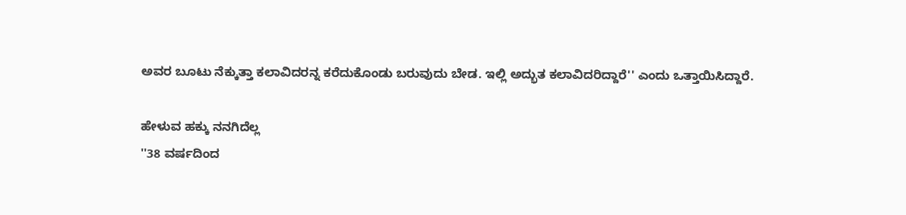ಅವರ ಬೂಟು ನೆಕ್ಕುತ್ತಾ ಕಲಾವಿದರನ್ನ ಕರೆದುಕೊಂಡು ಬರುವುದು ಬೇಡ. ಇಲ್ಲಿ ಅದ್ಭುತ ಕಲಾವಿದರಿದ್ದಾರೆ'' ಎಂದು ಒತ್ತಾಯಿಸಿದ್ದಾರೆ.

ಹೇಳುವ ಹಕ್ಕು ನನಗಿದೆಲ್ಲ
''38 ವರ್ಷದಿಂದ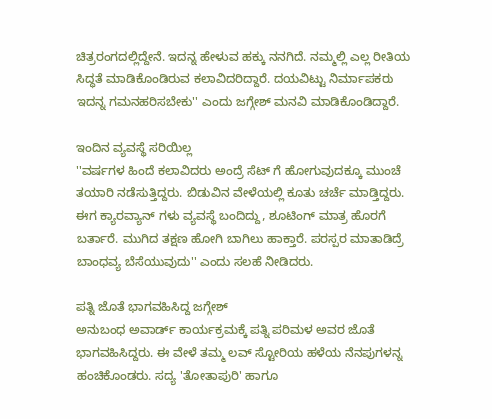ಚಿತ್ರರಂಗದಲ್ಲಿದ್ದೇನೆ. ಇದನ್ನ ಹೇಳುವ ಹಕ್ಕು ನನಗಿದೆ. ನಮ್ಮಲ್ಲಿ ಎಲ್ಲ ರೀತಿಯ ಸಿದ್ಧತೆ ಮಾಡಿಕೊಂಡಿರುವ ಕಲಾವಿದರಿದ್ದಾರೆ. ದಯವಿಟ್ಟು ನಿರ್ಮಾಪಕರು ಇದನ್ನ ಗಮನಹರಿಸಬೇಕು'' ಎಂದು ಜಗ್ಗೇಶ್ ಮನವಿ ಮಾಡಿಕೊಂಡಿದ್ದಾರೆ.

ಇಂದಿನ ವ್ಯವಸ್ಥೆ ಸರಿಯಿಲ್ಲ
''ವರ್ಷಗಳ ಹಿಂದೆ ಕಲಾವಿದರು ಅಂದ್ರೆ ಸೆಟ್ ಗೆ ಹೋಗುವುದಕ್ಕೂ ಮುಂಚೆ ತಯಾರಿ ನಡೆಸುತ್ತಿದ್ದರು. ಬಿಡುವಿನ ವೇಳೆಯಲ್ಲಿ ಕೂತು ಚರ್ಚೆ ಮಾಡ್ತಿದ್ದರು. ಈಗ ಕ್ಯಾರವ್ಯಾನ್ ಗಳು ವ್ಯವಸ್ಥೆ ಬಂದಿದ್ದು, ಶೂಟಿಂಗ್ ಮಾತ್ರ ಹೊರಗೆ ಬರ್ತಾರೆ. ಮುಗಿದ ತಕ್ಷಣ ಹೋಗಿ ಬಾಗಿಲು ಹಾಕ್ತಾರೆ. ಪರಸ್ಪರ ಮಾತಾಡಿದ್ರೆ ಬಾಂಧವ್ಯ ಬೆಸೆಯುವುದು'' ಎಂದು ಸಲಹೆ ನೀಡಿದರು.

ಪತ್ನಿ ಜೊತೆ ಭಾಗವಹಿಸಿದ್ದ ಜಗ್ಗೇಶ್
ಅನುಬಂಧ ಅವಾರ್ಡ್ ಕಾರ್ಯಕ್ರಮಕ್ಕೆ ಪತ್ನಿ ಪರಿಮಳ ಅವರ ಜೊತೆ ಭಾಗವಹಿಸಿದ್ದರು. ಈ ವೇಳೆ ತಮ್ಮ ಲವ್ ಸ್ಟೋರಿಯ ಹಳೆಯ ನೆನಪುಗಳನ್ನ ಹಂಚಿಕೊಂಡರು. ಸದ್ಯ 'ತೋತಾಪುರಿ' ಹಾಗೂ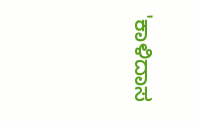'ಕಾಳಿದಾಸ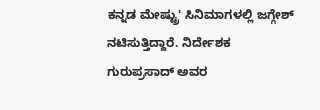ಕನ್ನಡ ಮೇಷ್ಟ್ರು' ಸಿನಿಮಾಗಳಲ್ಲಿ ಜಗ್ಗೇಶ್ ನಟಿಸುತ್ತಿದ್ದಾರೆ. ನಿರ್ದೇಶಕ ಗುರುಪ್ರಸಾದ್ ಅವರ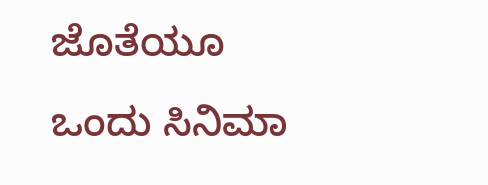ಜೊತೆಯೂ ಒಂದು ಸಿನಿಮಾ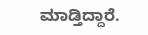ಮಾಡ್ತಿದ್ದಾರೆ.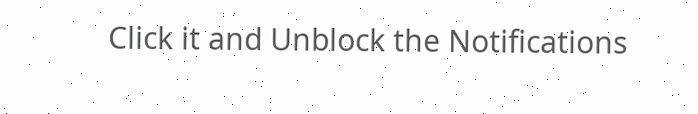Click it and Unblock the Notifications